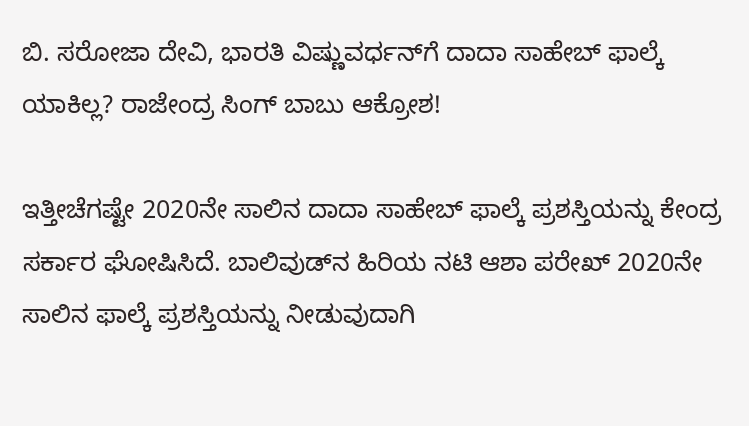ಬಿ. ಸರೋಜಾ ದೇವಿ, ಭಾರತಿ ವಿಷ್ಣುವರ್ಧನ್‌ಗೆ ದಾದಾ ಸಾಹೇಬ್ ಫಾಲ್ಕೆ ಯಾಕಿಲ್ಲ? ರಾಜೇಂದ್ರ ಸಿಂಗ್ ಬಾಬು ಆಕ್ರೋಶ!

ಇತ್ತೀಚೆಗಷ್ಟೇ 2020ನೇ ಸಾಲಿನ ದಾದಾ ಸಾಹೇಬ್ ಫಾಲ್ಕೆ ಪ್ರಶಸ್ತಿಯನ್ನು ಕೇಂದ್ರ ಸರ್ಕಾರ ಘೋಷಿಸಿದೆ. ಬಾಲಿವುಡ್‌ನ ಹಿರಿಯ ನಟಿ ಆಶಾ ಪರೇಖ್ 2020ನೇ ಸಾಲಿನ ಫಾಲ್ಕೆ ಪ್ರಶಸ್ತಿಯನ್ನು ನೀಡುವುದಾಗಿ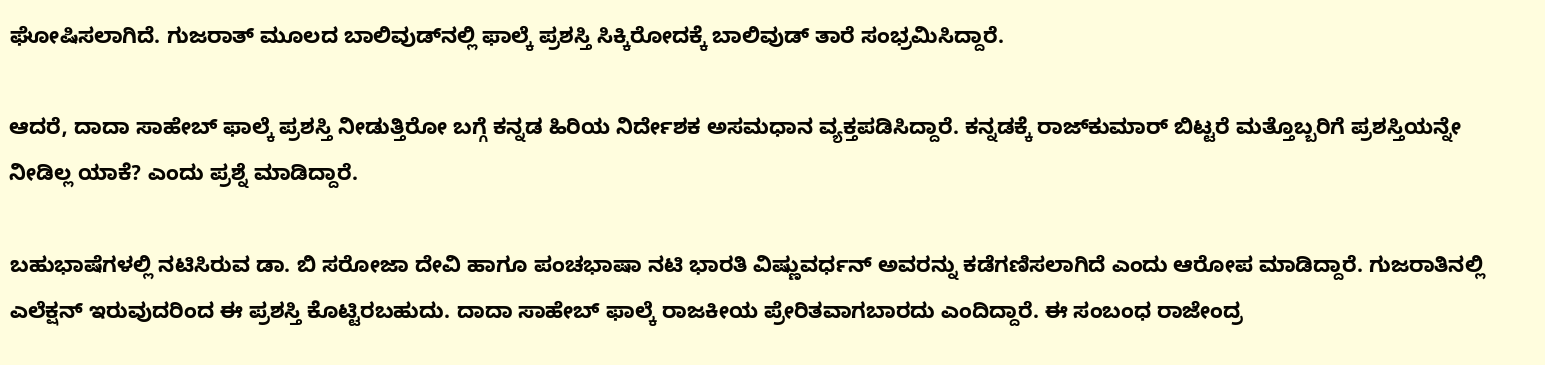ಘೋಷಿಸಲಾಗಿದೆ. ಗುಜರಾತ್ ಮೂಲದ ಬಾಲಿವುಡ್‌ನಲ್ಲಿ ಫಾಲ್ಕೆ ಪ್ರಶಸ್ತಿ ಸಿಕ್ಕಿರೋದಕ್ಕೆ ಬಾಲಿವುಡ್ ತಾರೆ ಸಂಭ್ರಮಿಸಿದ್ದಾರೆ.

ಆದರೆ, ದಾದಾ ಸಾಹೇಬ್ ಫಾಲ್ಕೆ ಪ್ರಶಸ್ತಿ ನೀಡುತ್ತಿರೋ ಬಗ್ಗೆ ಕನ್ನಡ ಹಿರಿಯ ನಿರ್ದೇಶಕ ಅಸಮಧಾನ ವ್ಯಕ್ತಪಡಿಸಿದ್ದಾರೆ. ಕನ್ನಡಕ್ಕೆ ರಾಜ್‌ಕುಮಾರ್ ಬಿಟ್ಟರೆ ಮತ್ತೊಬ್ಬರಿಗೆ ಪ್ರಶಸ್ತಿಯನ್ನೇ ನೀಡಿಲ್ಲ ಯಾಕೆ? ಎಂದು ಪ್ರಶ್ನೆ ಮಾಡಿದ್ದಾರೆ.

ಬಹುಭಾಷೆಗಳಲ್ಲಿ ನಟಿಸಿರುವ ಡಾ. ಬಿ ಸರೋಜಾ ದೇವಿ ಹಾಗೂ ಪಂಚಭಾಷಾ ನಟಿ ಭಾರತಿ ವಿಷ್ಣುವರ್ಧನ್ ಅವರನ್ನು ಕಡೆಗಣಿಸಲಾಗಿದೆ ಎಂದು ಆರೋಪ ಮಾಡಿದ್ದಾರೆ. ಗುಜರಾತಿನಲ್ಲಿ ಎಲೆಕ್ಷನ್ ಇರುವುದರಿಂದ ಈ ಪ್ರಶಸ್ತಿ ಕೊಟ್ಟಿರಬಹುದು. ದಾದಾ ಸಾಹೇಬ್ ಫಾಲ್ಕೆ ರಾಜಕೀಯ ಪ್ರೇರಿತವಾಗಬಾರದು ಎಂದಿದ್ದಾರೆ. ಈ ಸಂಬಂಧ ರಾಜೇಂದ್ರ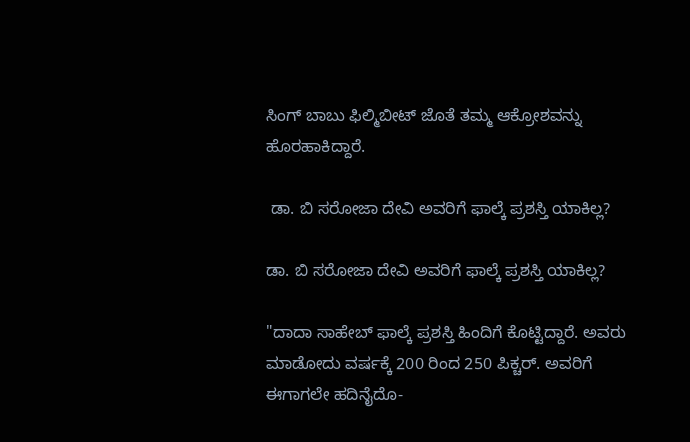ಸಿಂಗ್ ಬಾಬು ಫಿಲ್ಮಿಬೀಟ್ ಜೊತೆ ತಮ್ಮ ಆಕ್ರೋಶವನ್ನು ಹೊರಹಾಕಿದ್ದಾರೆ.

 ಡಾ. ಬಿ ಸರೋಜಾ ದೇವಿ ಅವರಿಗೆ ಫಾಲ್ಕೆ ಪ್ರಶಸ್ತಿ ಯಾಕಿಲ್ಲ?

ಡಾ. ಬಿ ಸರೋಜಾ ದೇವಿ ಅವರಿಗೆ ಫಾಲ್ಕೆ ಪ್ರಶಸ್ತಿ ಯಾಕಿಲ್ಲ?

"ದಾದಾ ಸಾಹೇಬ್ ಫಾಲ್ಕೆ ಪ್ರಶಸ್ತಿ ಹಿಂದಿಗೆ ಕೊಟ್ಟಿದ್ದಾರೆ. ಅವರು ಮಾಡೋದು ವರ್ಷಕ್ಕೆ 200 ರಿಂದ 250 ಪಿಕ್ಚರ್. ಅವರಿಗೆ ಈಗಾಗಲೇ ಹದಿನೈದೊ-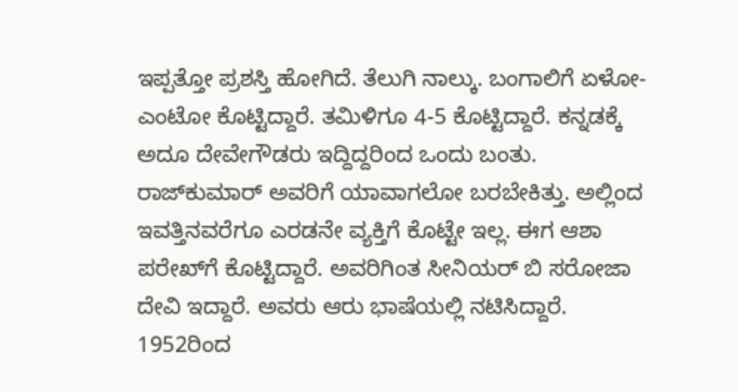ಇಪ್ಪತ್ತೋ ಪ್ರಶಸ್ತಿ ಹೋಗಿದೆ. ತೆಲುಗಿ ನಾಲ್ಕು. ಬಂಗಾಲಿಗೆ ಏಳೋ-ಎಂಟೋ ಕೊಟ್ಟಿದ್ದಾರೆ. ತಮಿಳಿಗೂ 4-5 ಕೊಟ್ಟಿದ್ದಾರೆ. ಕನ್ನಡಕ್ಕೆ ಅದೂ ದೇವೇಗೌಡರು ಇದ್ದಿದ್ದರಿಂದ ಒಂದು ಬಂತು. ರಾಜ್‌ಕುಮಾರ್ ಅವರಿಗೆ ಯಾವಾಗಲೋ ಬರಬೇಕಿತ್ತು. ಅಲ್ಲಿಂದ ಇವತ್ತಿನವರೆಗೂ ಎರಡನೇ ವ್ಯಕ್ತಿಗೆ ಕೊಟ್ಟೇ ಇಲ್ಲ. ಈಗ ಆಶಾ ಪರೇಖ್‌ಗೆ ಕೊಟ್ಟಿದ್ದಾರೆ. ಅವರಿಗಿಂತ ಸೀನಿಯರ್ ಬಿ ಸರೋಜಾ ದೇವಿ ಇದ್ದಾರೆ. ಅವರು ಆರು ಭಾಷೆಯಲ್ಲಿ ನಟಿಸಿದ್ದಾರೆ. 1952ರಿಂದ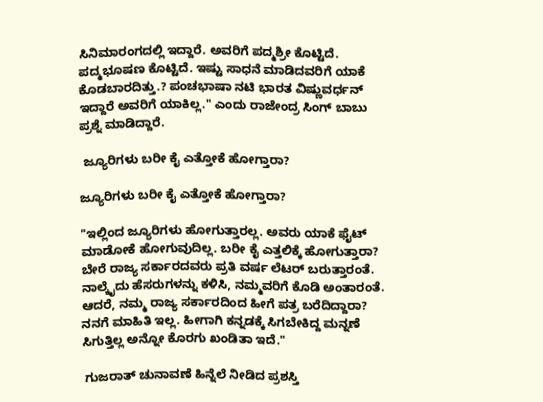ಸಿನಿಮಾರಂಗದಲ್ಲಿ ಇದ್ದಾರೆ. ಅವರಿಗೆ ಪದ್ಮಶ್ರೀ ಕೊಟ್ಟಿದೆ. ಪದ್ಮಭೂಷಣ ಕೊಟ್ಟಿದೆ. ಇಷ್ಟು ಸಾಧನೆ ಮಾಡಿದವರಿಗೆ ಯಾಕೆ ಕೊಡಬಾರದಿತ್ತು.? ಪಂಚಭಾಷಾ ನಟಿ ಭಾರತ ವಿಷ್ಣುವರ್ಧನ್ ಇದ್ದಾರೆ ಅವರಿಗೆ ಯಾಕಿಲ್ಲ." ಎಂದು ರಾಜೇಂದ್ರ ಸಿಂಗ್ ಬಾಬು ಪ್ರಶ್ನೆ ಮಾಡಿದ್ದಾರೆ.

 ಜ್ಯೂರಿಗಳು ಬರೀ ಕೈ ಎತ್ತೋಕೆ ಹೋಗ್ತಾರಾ?

ಜ್ಯೂರಿಗಳು ಬರೀ ಕೈ ಎತ್ತೋಕೆ ಹೋಗ್ತಾರಾ?

"ಇಲ್ಲಿಂದ ಜ್ಯೂರಿಗಳು ಹೋಗುತ್ತಾರಲ್ಲ. ಅವರು ಯಾಕೆ ಫೈಟ್ ಮಾಡೋಕೆ ಹೋಗುವುದಿಲ್ಲ. ಬರೀ ಕೈ ಎತ್ತಲಿಕ್ಕೆ ಹೋಗುತ್ತಾರಾ? ಬೇರೆ ರಾಜ್ಯ ಸರ್ಕಾರದವರು ಪ್ರತಿ ವರ್ಷ ಲೆಟರ್ ಬರುತ್ತಾರಂತೆ. ನಾಲ್ಕೈದು ಹೆಸರುಗಳನ್ನು ಕಳಿಸಿ, ನಮ್ಮವರಿಗೆ ಕೊಡಿ ಅಂತಾರಂತೆ. ಆದರೆ, ನಮ್ಮ ರಾಜ್ಯ ಸರ್ಕಾರದಿಂದ ಹೀಗೆ ಪತ್ರ ಬರೆದಿದ್ದಾರಾ? ನನಗೆ ಮಾಹಿತಿ ಇಲ್ಲ. ಹೀಗಾಗಿ ಕನ್ನಡಕ್ಕೆ ಸಿಗಬೇಕಿದ್ದ ಮನ್ನಣೆ ಸಿಗುತ್ತಿಲ್ಲ ಅನ್ನೋ ಕೊರಗು ಖಂಡಿತಾ ಇದೆ."

 ಗುಜರಾತ್ ಚುನಾವಣೆ ಹಿನ್ನೆಲೆ ನೀಡಿದ ಪ್ರಶಸ್ತಿ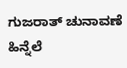ಗುಜರಾತ್ ಚುನಾವಣೆ ಹಿನ್ನೆಲೆ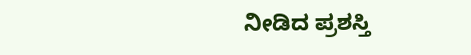ನೀಡಿದ ಪ್ರಶಸ್ತಿ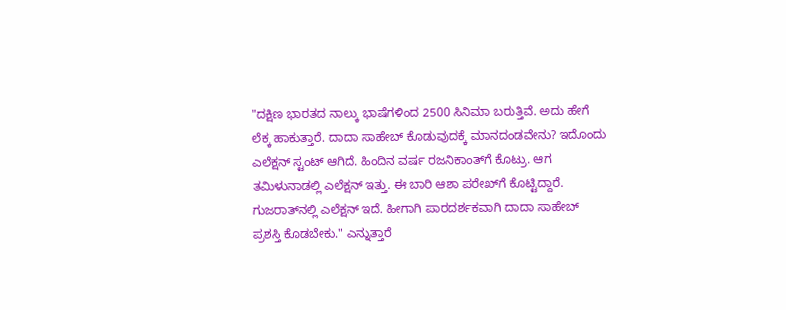"ದಕ್ಷಿಣ ಭಾರತದ ನಾಲ್ಕು ಭಾಷೆಗಳಿಂದ 2500 ಸಿನಿಮಾ ಬರುತ್ತಿವೆ. ಅದು ಹೇಗೆ ಲೆಕ್ಕ ಹಾಕುತ್ತಾರೆ. ದಾದಾ ಸಾಹೇಬ್ ಕೊಡುವುದಕ್ಕೆ ಮಾನದಂಡವೇನು? ಇದೊಂದು ಎಲೆಕ್ಷನ್ ಸ್ಟಂಟ್ ಆಗಿದೆ. ಹಿಂದಿನ ವರ್ಷ ರಜನಿಕಾಂತ್‌ಗೆ ಕೊಟ್ರು. ಆಗ ತಮಿಳುನಾಡಲ್ಲಿ ಎಲೆಕ್ಷನ್ ಇತ್ತು. ಈ ಬಾರಿ ಆಶಾ ಪರೇಖ್‌ಗೆ ಕೊಟ್ಟಿದ್ದಾರೆ. ಗುಜರಾತ್‌ನಲ್ಲಿ ಎಲೆಕ್ಷನ್ ಇದೆ. ಹೀಗಾಗಿ ಪಾರದರ್ಶಕವಾಗಿ ದಾದಾ ಸಾಹೇಬ್ ಪ್ರಶಸ್ತಿ ಕೊಡಬೇಕು." ಎನ್ನುತ್ತಾರೆ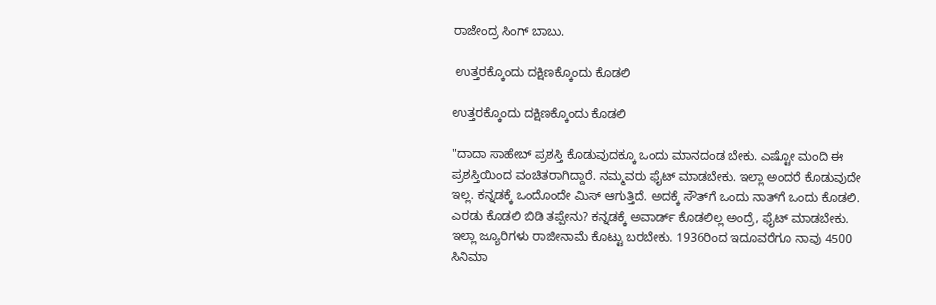ರಾಜೇಂದ್ರ ಸಿಂಗ್ ಬಾಬು.

 ಉತ್ತರಕ್ಕೊಂದು ದಕ್ಷಿಣಕ್ಕೊಂದು ಕೊಡಲಿ

ಉತ್ತರಕ್ಕೊಂದು ದಕ್ಷಿಣಕ್ಕೊಂದು ಕೊಡಲಿ

"ದಾದಾ ಸಾಹೇಬ್ ಪ್ರಶಸ್ತಿ ಕೊಡುವುದಕ್ಕೂ ಒಂದು ಮಾನದಂಡ ಬೇಕು. ಎಷ್ಟೋ ಮಂದಿ ಈ ಪ್ರಶಸ್ತಿಯಿಂದ ವಂಚಿತರಾಗಿದ್ದಾರೆ. ನಮ್ಮವರು ಫೈಟ್ ಮಾಡಬೇಕು. ಇಲ್ಲಾ ಅಂದರೆ ಕೊಡುವುದೇ ಇಲ್ಲ. ಕನ್ನಡಕ್ಕೆ ಒಂದೊಂದೇ ಮಿಸ್ ಆಗುತ್ತಿದೆ. ಅದಕ್ಕೆ ಸೌತ್‌ಗೆ ಒಂದು ನಾತ್‌ಗೆ ಒಂದು ಕೊಡಲಿ. ಎರಡು ಕೊಡಲಿ ಬಿಡಿ ತಪ್ಪೇನು? ಕನ್ನಡಕ್ಕೆ ಅವಾರ್ಡ್ ಕೊಡಲಿಲ್ಲ ಅಂದ್ರೆ, ಫೈಟ್ ಮಾಡಬೇಕು. ಇಲ್ಲಾ ಜ್ಯೂರಿಗಳು ರಾಜೀನಾಮೆ ಕೊಟ್ಟು ಬರಬೇಕು. 1936ರಿಂದ ಇದೂವರೆಗೂ ನಾವು 4500 ಸಿನಿಮಾ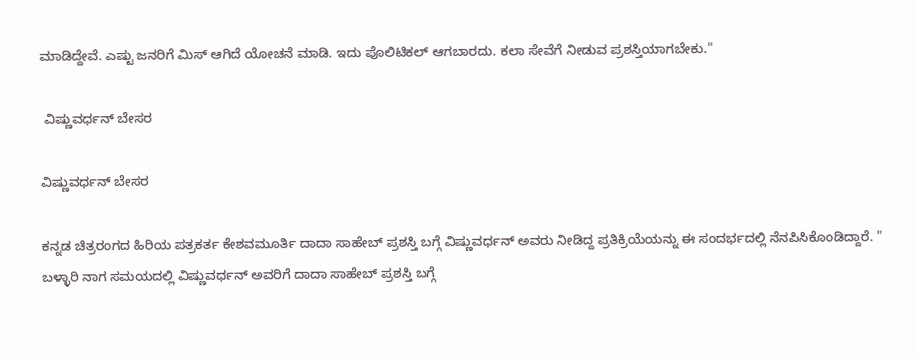ಮಾಡಿದ್ದೇವೆ. ಎಷ್ಟು ಜನರಿಗೆ ಮಿಸ್ ಆಗಿದೆ ಯೋಚನೆ ಮಾಡಿ. ಇದು ಪೊಲಿಟಿಕಲ್ ಆಗಬಾರದು. ಕಲಾ ಸೇವೆಗೆ ನೀಡುವ ಪ್ರಶಸ್ತಿಯಾಗಬೇಕು."

 ವಿಷ್ಣುವರ್ಧನ್ ಬೇಸರ

ವಿಷ್ಣುವರ್ಧನ್ ಬೇಸರ

ಕನ್ನಡ ಚಿತ್ರರಂಗದ ಹಿರಿಯ ಪತ್ರಕರ್ತ ಕೇಶವಮೂರ್ತಿ ದಾದಾ ಸಾಹೇಬ್ ಪ್ರಶಸ್ತಿ ಬಗ್ಗೆ ವಿಷ್ಣುವರ್ಧನ್ ಅವರು ನೀಡಿದ್ದ ಪ್ರತಿಕ್ರಿಯೆಯನ್ನು ಈ ಸಂದರ್ಭದಲ್ಲಿ ನೆನಪಿಸಿಕೊಂಡಿದ್ದಾರೆ. " ಬಳ್ಳಾರಿ ನಾಗ ಸಮಯದಲ್ಲಿ ವಿಷ್ಣುವರ್ಧನ್ ಅವರಿಗೆ ದಾದಾ ಸಾಹೇಬ್ ಪ್ರಶಸ್ತಿ ಬಗ್ಗೆ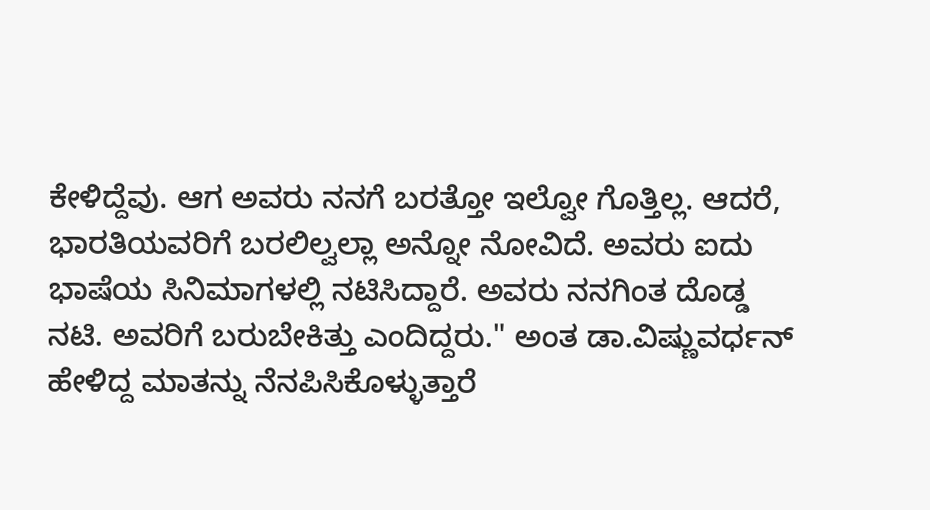ಕೇಳಿದ್ದೆವು. ಆಗ ಅವರು ನನಗೆ ಬರತ್ತೋ ಇಲ್ವೋ ಗೊತ್ತಿಲ್ಲ. ಆದರೆ, ಭಾರತಿಯವರಿಗೆ ಬರಲಿಲ್ವಲ್ಲಾ ಅನ್ನೋ ನೋವಿದೆ. ಅವರು ಐದು ಭಾಷೆಯ ಸಿನಿಮಾಗಳಲ್ಲಿ ನಟಿಸಿದ್ದಾರೆ. ಅವರು ನನಗಿಂತ ದೊಡ್ಡ ನಟಿ. ಅವರಿಗೆ ಬರುಬೇಕಿತ್ತು ಎಂದಿದ್ದರು." ಅಂತ ಡಾ.ವಿಷ್ಣುವರ್ಧನ್ ಹೇಳಿದ್ದ ಮಾತನ್ನು ನೆನಪಿಸಿಕೊಳ್ಳುತ್ತಾರೆ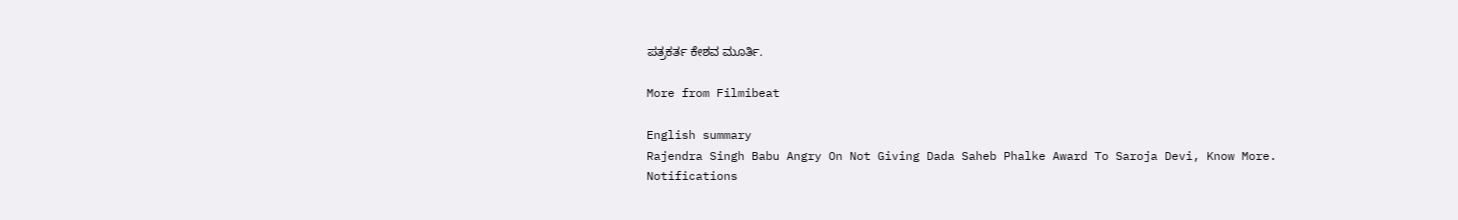ಪತ್ರಕರ್ತ ಕೇಶವ ಮೂರ್ತಿ.

More from Filmibeat

English summary
Rajendra Singh Babu Angry On Not Giving Dada Saheb Phalke Award To Saroja Devi, Know More.
Notifications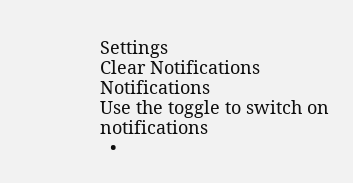Settings
Clear Notifications
Notifications
Use the toggle to switch on notifications
  •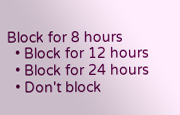Block for 8 hours
  • Block for 12 hours
  • Block for 24 hours
  • Don't block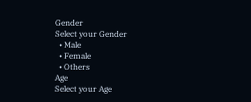Gender
Select your Gender
  • Male
  • Female
  • Others
Age
Select your Age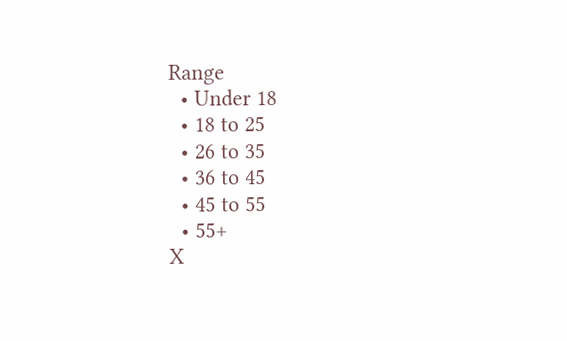Range
  • Under 18
  • 18 to 25
  • 26 to 35
  • 36 to 45
  • 45 to 55
  • 55+
X